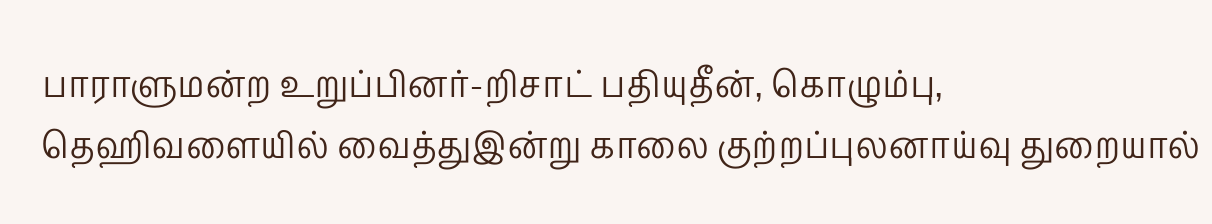பாராளுமன்ற உறுப்பினர்-றிசாட் பதியுதீன், கொழும்பு, தெஹிவளையில் வைத்துஇன்று காலை குற்றப்புலனாய்வு துறையால்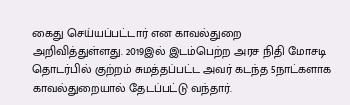கைது செய்யப்பட்டார் என காவல்துறை அறிவித்துள்ளது. 2019இல் இடம்பெற்ற அரச நிதி மோசடி தொடர்பில் குற்றம் சுமத்தப்பட்ட அவர் கடந்த 5நாட்களாக காவல்துறையால் தேடப்பட்டு வந்தார்.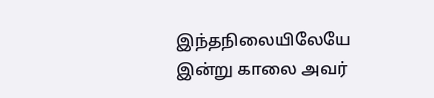இந்தநிலையிலேயே இன்று காலை அவர்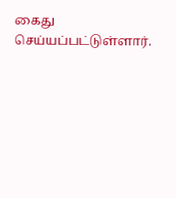கைது செய்யப்பட்டுள்ளார்.